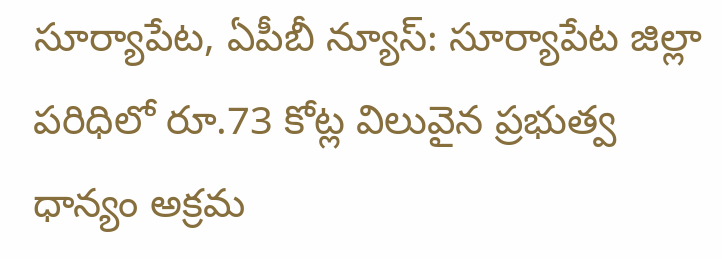సూర్యాపేట, ఏపీబీ న్యూస్: సూర్యాపేట జిల్లా పరిధిలో రూ.73 కోట్ల విలువైన ప్రభుత్వ ధాన్యం అక్రమ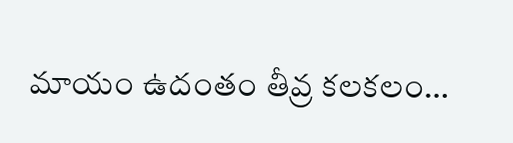మాయం ఉదంతం తీవ్ర కలకలం…